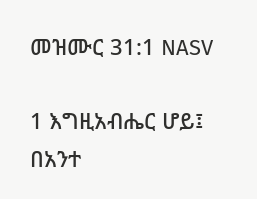መዝሙር 31:1 NASV

1 እግዚአብሔር ሆይ፤ በአንተ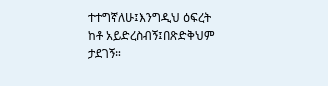ተተግኛለሁ፤እንግዲህ ዕፍረት ከቶ አይድረስብኝ፤በጽድቅህም ታደገኝ።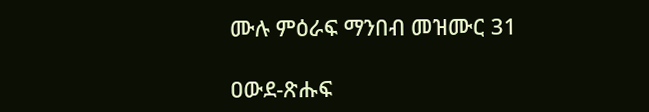ሙሉ ምዕራፍ ማንበብ መዝሙር 31

ዐውደ-ጽሑፍ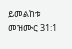ይመልከቱ መዝሙር 31:1